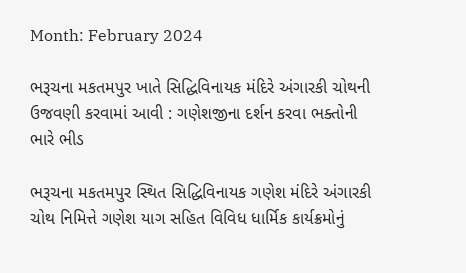Month: February 2024

ભરૂચના મકતમપુર ખાતે સિદ્ધિવિનાયક મંદિરે અંગારકી ચોથની ઉજવણી કરવામાં આવી : ગણેશજીના દર્શન કરવા ભક્તોની ભારે ભીડ

ભરૂચના મકતમપુર સ્થિત સિદ્ધિવિનાયક ગણેશ મંદિરે અંગારકી ચોથ નિમિત્તે ગણેશ યાગ સહિત વિવિધ ધાર્મિક કાર્યક્રમોનું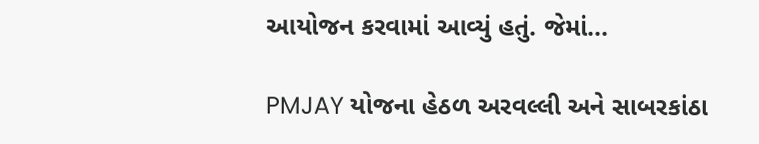આયોજન કરવામાં આવ્યું હતું. જેમાં...

PMJAY યોજના હેઠળ અરવલ્લી અને સાબરકાંઠા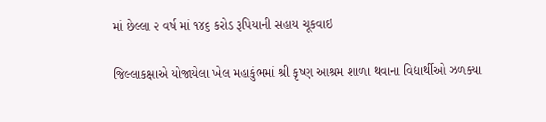માં છેલ્લા ૨ વર્ષ માં ૧૪૬ કરોડ રૂપિયાની સહાય ચૂકવાઇ

જિલ્લાકક્ષાએ યોજાયેલા ખેલ મહાકુંભમાં શ્રી કૃષ્ણ આશ્રમ શાળા થવાના વિદ્યાર્થીઓ ઝળક્યા